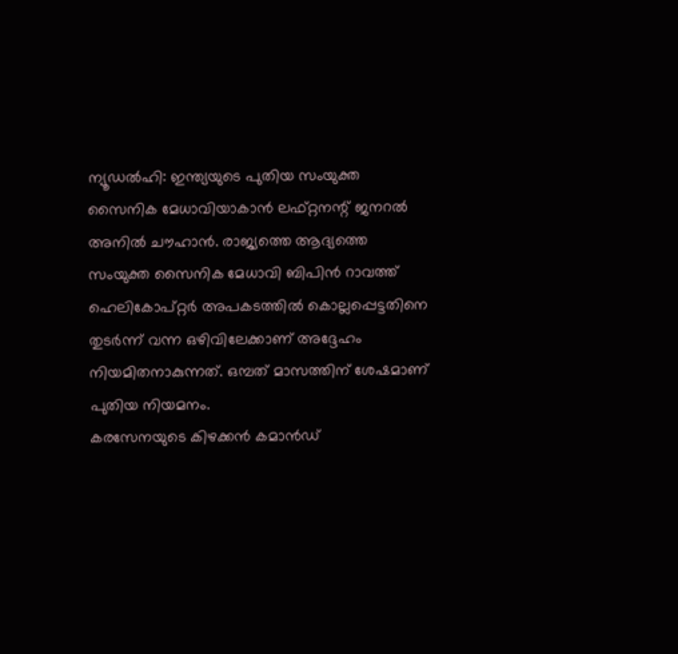ന്യൂഡൽഹി: ഇന്ത്യയുടെ പുതിയ സംയുക്ത സൈനിക മേധാവിയാകാൻ ലഫ്റ്റനന്റ് ജനറൽ അനിൽ ചൗഹാൻ. രാജ്യത്തെ ആദ്യത്തെ സംയുക്ത സൈനിക മേധാവി ബിപിൻ റാവത്ത് ഹെലികോപ്റ്റർ അപകടത്തിൽ കൊല്ലപ്പെട്ടതിനെ തുടർന്ന് വന്ന ഒഴിവിലേക്കാണ് അദ്ദേഹം നിയമിതനാകുന്നത്. ഒമ്പത് മാസത്തിന് ശേഷമാണ് പുതിയ നിയമനം.
കരസേനയുടെ കിഴക്കൻ കമാൻഡ്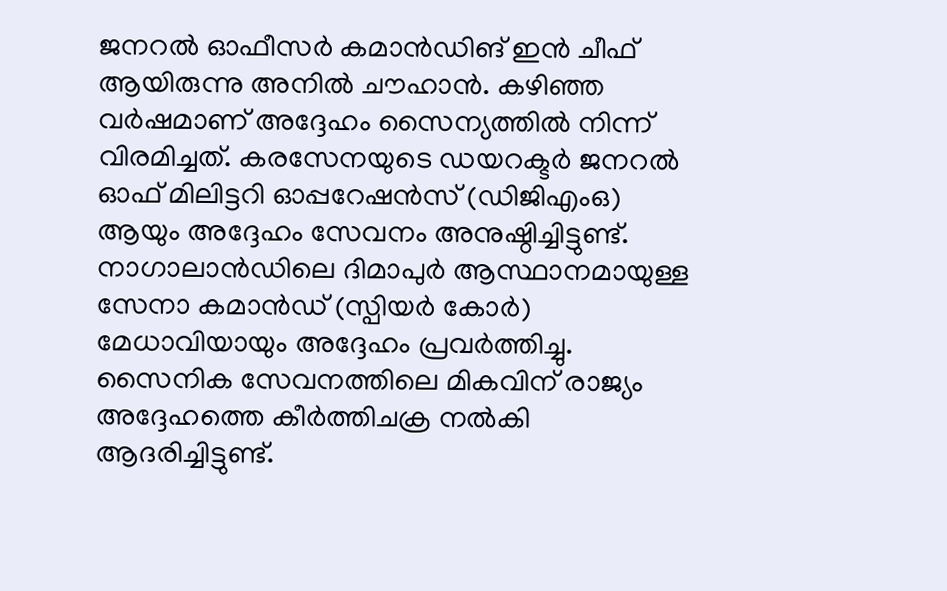ജനറൽ ഓഫീസർ കമാൻഡിങ് ഇൻ ചീഫ് ആയിരുന്നു അനിൽ ചൗഹാൻ. കഴിഞ്ഞ വർഷമാണ് അദ്ദേഹം സൈന്യത്തിൽ നിന്ന് വിരമിച്ചത്. കരസേനയുടെ ഡയറക്ടർ ജനറൽ ഓഫ് മിലിട്ടറി ഓപ്പറേഷൻസ് (ഡിജിഎംഒ) ആയും അദ്ദേഹം സേവനം അനുഷ്ഠിച്ചിട്ടുണ്ട്.
നാഗാലാൻഡിലെ ദിമാപുർ ആസ്ഥാനമായുള്ള സേനാ കമാൻഡ് (സ്പിയർ കോർ) മേധാവിയായും അദ്ദേഹം പ്രവർത്തിച്ചു. സൈനിക സേവനത്തിലെ മികവിന് രാജ്യം അദ്ദേഹത്തെ കീർത്തിചക്ര നൽകി ആദരിച്ചിട്ടുണ്ട്.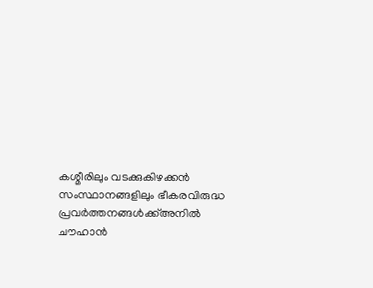കശ്മീരിലും വടക്കുകിഴക്കൻ സംസ്ഥാനങ്ങളിലും ഭീകരവിരുദ്ധ പ്രവർത്തനങ്ങൾക്ക്അനിൽ ചൗഹാൻ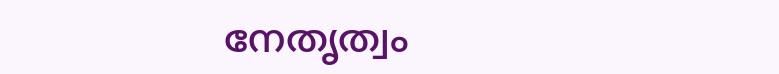നേതൃത്വം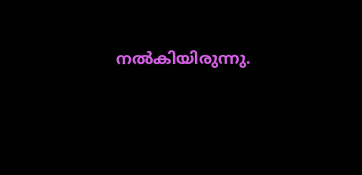നൽകിയിരുന്നു.